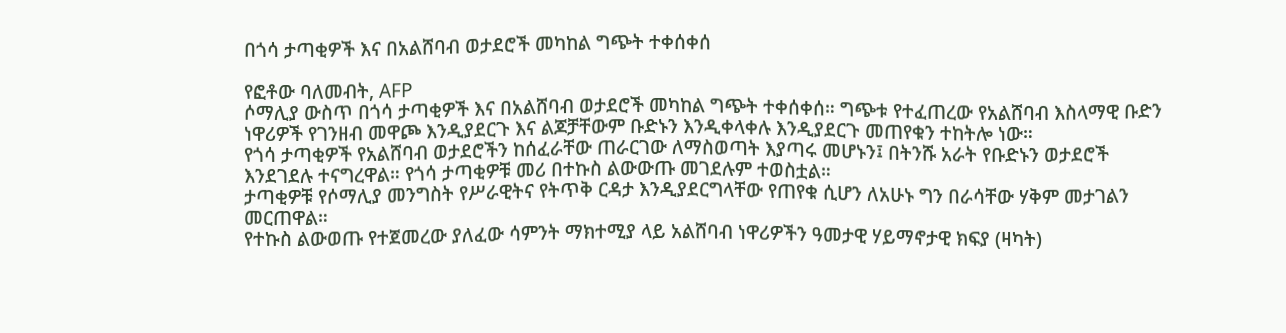በጎሳ ታጣቂዎች እና በአልሸባብ ወታደሮች መካከል ግጭት ተቀሰቀሰ

የፎቶው ባለመብት, AFP
ሶማሊያ ውስጥ በጎሳ ታጣቂዎች እና በአልሸባብ ወታደሮች መካከል ግጭት ተቀሰቀሰ። ግጭቱ የተፈጠረው የአልሸባብ እስላማዊ ቡድን ነዋሪዎች የገንዘብ መዋጮ እንዲያደርጉ እና ልጆቻቸውም ቡድኑን እንዲቀላቀሉ እንዲያደርጉ መጠየቁን ተከትሎ ነው።
የጎሳ ታጣቂዎች የአልሸባብ ወታደሮችን ከሰፈራቸው ጠራርገው ለማስወጣት እያጣሩ መሆኑን፤ በትንሹ አራት የቡድኑን ወታደሮች እንደገደሉ ተናግረዋል። የጎሳ ታጣቂዎቹ መሪ በተኩስ ልውውጡ መገደሉም ተወስቷል።
ታጣቂዎቹ የሶማሊያ መንግስት የሥራዊትና የትጥቅ ርዳታ እንዲያደርግላቸው የጠየቁ ሲሆን ለአሁኑ ግን በራሳቸው ሃቅም መታገልን መርጠዋል።
የተኩስ ልውወጡ የተጀመረው ያለፈው ሳምንት ማክተሚያ ላይ አልሸባብ ነዋሪዎችን ዓመታዊ ሃይማኖታዊ ክፍያ (ዛካት)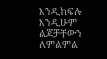እንዲከፍሉ እንዲሁም ልጆቻቸውን ለምልምል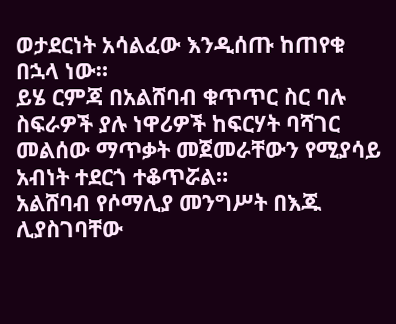ወታደርነት አሳልፈው እንዲሰጡ ከጠየቁ በኋላ ነው።
ይሄ ርምጃ በአልሸባብ ቁጥጥር ስር ባሉ ስፍራዎች ያሉ ነዋሪዎች ከፍርሃት ባሻገር መልሰው ማጥቃት መጀመራቸውን የሚያሳይ አብነት ተደርጎ ተቆጥሯል።
አልሸባብ የሶማሊያ መንግሥት በእጁ ሊያስገባቸው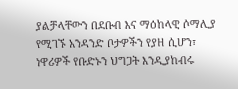ያልቻላቸውን በደቡብ እና ማዕከላዊ ሶማሊያ የሚገኙ አንዳንድ ቦታዎችን የያዘ ሲሆን፣ ነዋሪዎች የቡድኑን ህግጋት እንዲያከብሩ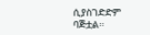ሲያስገድድም ባጅቷል።